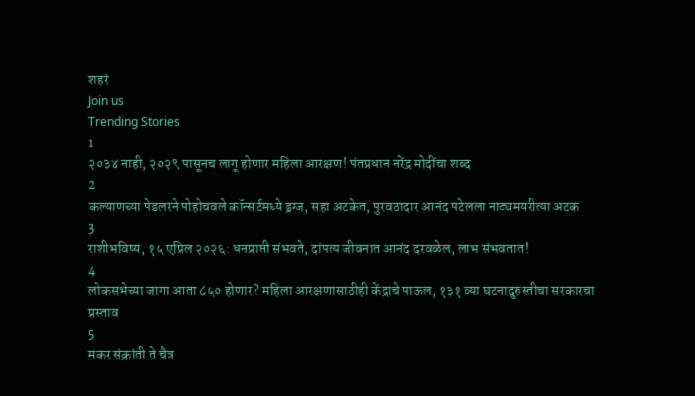शहरं
Join us
Trending Stories
1
२०३४ नाही, २०२९ पासूनच लागू होणार महिला आरक्षण! पंतप्रधान नरेंद्र मोदींचा शब्द
2
कल्याणच्या पेडलरने पोहोचवले कॉन्सर्टमध्ये ड्रग्ज, सहा अटकेत, पुरवठादार आनंद पटेलला नाट्यमयरीत्या अटक
3
राशीभविष्य, १५ एप्रिल २०२६: धनप्राप्ती संभवते, दांपत्य जीवनात आनंद दरवळेल, लाभ संभवतात!
4
लोकसभेच्या जागा आता ८५० होणार? महिला आरक्षणासाठीही केंद्राचे पाऊल, १३१ व्या घटनादुरुस्तीचा सरकारचा प्रस्ताव
5
मकर संक्रांती ते चैत्र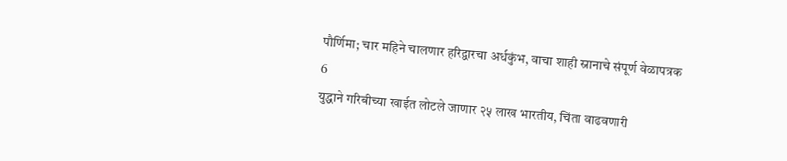पौर्णिमा; चार महिने चालणार हरिद्वारचा अर्धकुंभ, वाचा शाही स्नानाचे संपूर्ण वेळापत्रक
6
युद्धाने गरिबीच्या खाईत लोटले जाणार २५ लाख भारतीय, चिंता वाढवणारी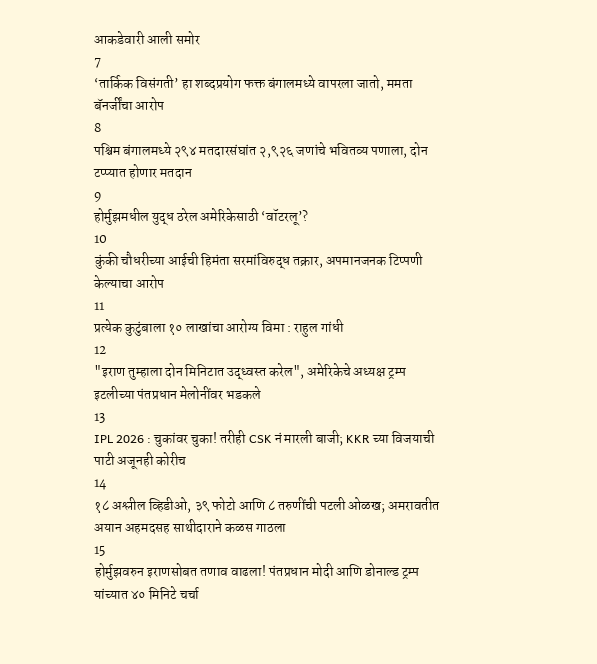आकडेवारी आली समोर
7
‘तार्किक विसंगती’ हा शब्दप्रयोग फक्त बंगालमध्ये वापरला जातो, ममता बॅनर्जींचा आरोप
8
पश्चिम बंगालमध्ये २९४ मतदारसंघांत २,९२६ जणांचे भवितव्य पणाला, दोन टप्प्यात होणार मतदान
9
होर्मुझमधील युद्ध ठरेल अमेरिकेसाठी ‘वॉटरलू’?
10
कुंकी चौधरीच्या आईची हिमंता सरमांविरुद्ध तक्रार, अपमानजनक टिप्पणी केल्याचा आरोप
11
प्रत्येक कुटुंबाला १० लाखांचा आरोग्य विमा : राहुल गांधी
12
"इराण तुम्हाला दोन मिनिटात उद्ध्वस्त करेल", अमेरिकेचे अध्यक्ष ट्रम्प इटलीच्या पंतप्रधान मेलोनींवर भडकले
13
IPL 2026 : चुकांवर चुका! तरीही CSK नं मारली बाजी; KKR च्या विजयाची पाटी अजूनही कोरीच
14
१८ अश्लील व्हिडीओ, ३९ फोटो आणि ८ तरुणींची पटली ओळख; अमरावतीत अयान अहमदसह साथीदाराने कळस गाठला
15
होर्मुझवरुन इराणसोबत तणाव वाढला! पंतप्रधान मोदी आणि डोनाल्ड ट्रम्प यांच्यात ४० मिनिटे चर्चा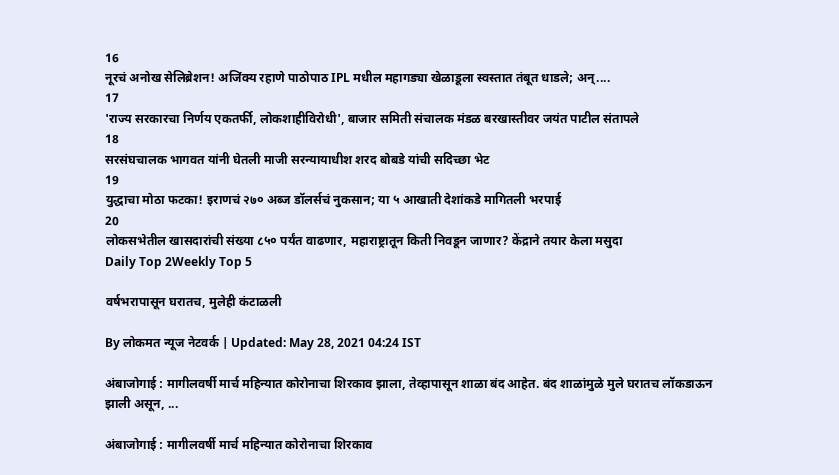16
नूरचं अनोख सेलिब्रेशन! अजिंक्य रहाणे पाठोपाठ IPL मधील महागड्या खेळाडूला स्वस्तात तंबूत धाडले; अन्....
17
'राज्य सरकारचा निर्णय एकतर्फी, लोकशाहीविरोधी', बाजार समिती संचालक मंडळ बरखास्तीवर जयंत पाटील संतापले
18
सरसंघचालक भागवत यांनी घेतली माजी सरन्यायाधीश शरद बोबडे यांची सदिच्छा भेट
19
युद्धाचा मोठा फटका! इराणचं २७० अब्ज डॉलर्सचं नुकसान; या ५ आखाती देशांकडे मागितली भरपाई
20
लोकसभेतील खासदारांची संख्या ८५० पर्यंत वाढणार, महाराष्ट्रातून किती निवडून जाणार? केंद्राने तयार केला मसुदा
Daily Top 2Weekly Top 5

वर्षभरापासून घरातच, मुलेही कंटाळली

By लोकमत न्यूज नेटवर्क | Updated: May 28, 2021 04:24 IST

अंबाजोगाई : मागीलवर्षी मार्च महिन्यात कोरोनाचा शिरकाव झाला, तेव्हापासून शाळा बंद आहेत. बंद शाळांमुळे मुले घरातच लॉकडाऊन झाली असून, ...

अंबाजोगाई : मागीलवर्षी मार्च महिन्यात कोरोनाचा शिरकाव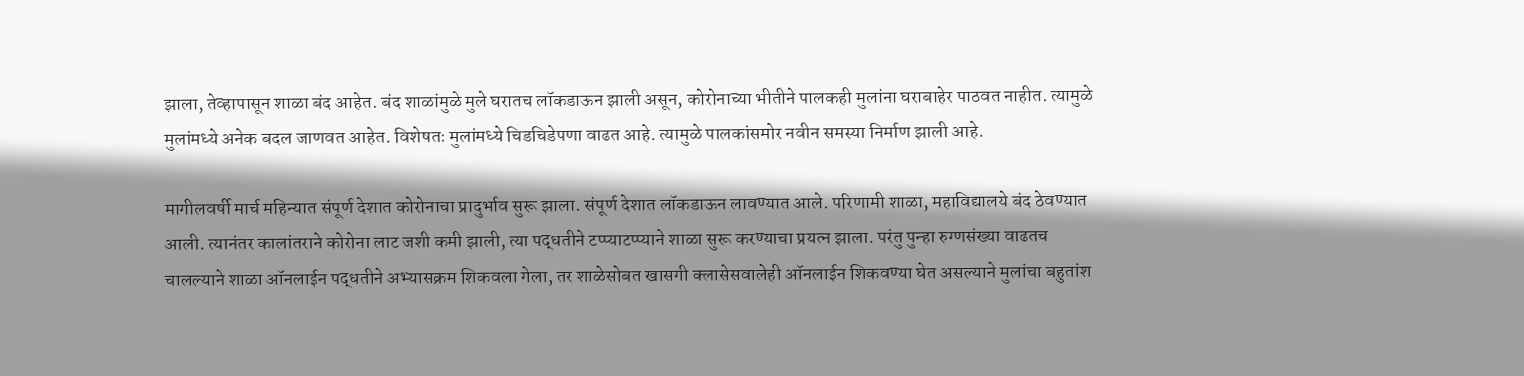झाला, तेव्हापासून शाळा बंद आहेत. बंद शाळांमुळे मुले घरातच लॉकडाऊन झाली असून, कोरोनाच्या भीतीने पालकही मुलांना घराबाहेर पाठवत नाहीत. त्यामुळे मुलांमध्ये अनेक बदल जाणवत आहेत. विशेषतः मुलांमध्ये चिडचिडेपणा वाढत आहे. त्यामुळे पालकांसमोर नवीन समस्या निर्माण झाली आहे.

मागीलवर्षी मार्च महिन्यात संपूर्ण देशात कोरोनाचा प्रादुर्भाव सुरू झाला. संपूर्ण देशात लॉकडाऊन लावण्यात आले. परिणामी शाळा, महाविद्यालये बंद ठेवण्यात आली. त्यानंतर कालांतराने कोरोना लाट जशी कमी झाली, त्या पद्धतीने टप्प्याटप्प्याने शाळा सुरू करण्याचा प्रयत्न झाला. परंतु पुन्हा रुग्णसंख्या वाढतच चालल्याने शाळा ऑनलाईन पद्धतीने अभ्यासक्रम शिकवला गेला, तर शाळेसोबत खासगी क्लासेसवालेही ऑनलाईन शिकवण्या घेत असल्याने मुलांचा बहुतांश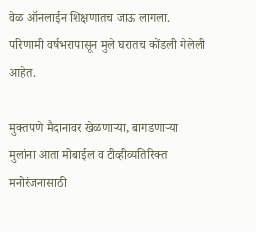वेळ ऑनलाईन शिक्षणातच जाऊ लागला. परिणामी वर्षभरापासून मुले घरातच कोंडली गेलेली आहेत.

मुक्तपणे मैदानावर खेळणाऱ्या, बागडणाऱ्या मुलांना आता मोबाईल व टीव्हीव्यतिरिक्त मनोरंजनासाठी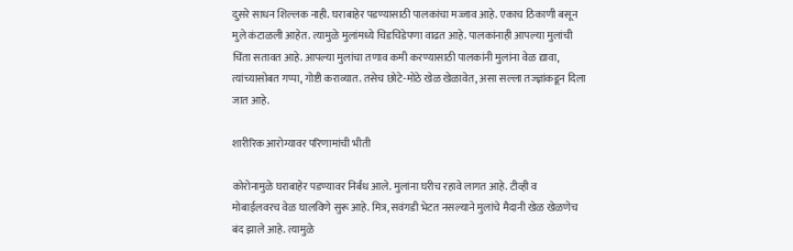दुसरे साधन शिल्लक नाही. घराबाहेर पडण्यासाठी पालकांचा मज्जाव आहे. एकाच ठिकाणी बसून मुले कंटाळली आहेत. त्यामुळे मुलांमध्ये चिडचिडेपणा वाढत आहे. पालकांनाही आपल्या मुलांची चिंता सतावत आहे. आपल्या मुलांचा तणाव कमी करण्यासाठी पालकांनी मुलांना वेळ द्यावा, त्यांच्यासोबत गप्पा, गोष्टी कराव्यात. तसेच छोटे-मोठे खेळ खेळावेत, असा सल्ला तज्ज्ञांकडून दिला जात आहे.

शारीरिक आरोग्यावर परिणामांची भीती

कोरोनामुळे घराबाहेर पडण्यावर निर्बंध आले. मुलांना घरीच रहावे लागत आहे. टीव्ही व मोबाईलवरच वेळ घालविणे सुरू आहे. मित्र, सवंगडी भेटत नसल्याने मुलांचे मैदानी खेळ खेळणेच बंद झाले आहे. त्यामुळे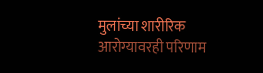मुलांच्या शारीरिक आरोग्यावरही परिणाम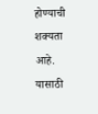होण्याची शक्यता आहे. यासाठी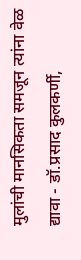मुलांची मानसिकता समजून त्यांना वेळ द्यावा - डॉ.प्रसाद कुलकर्णी,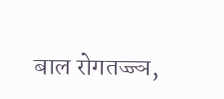बाल रोगतज्ज्ञ,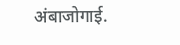अंबाजोगाई.